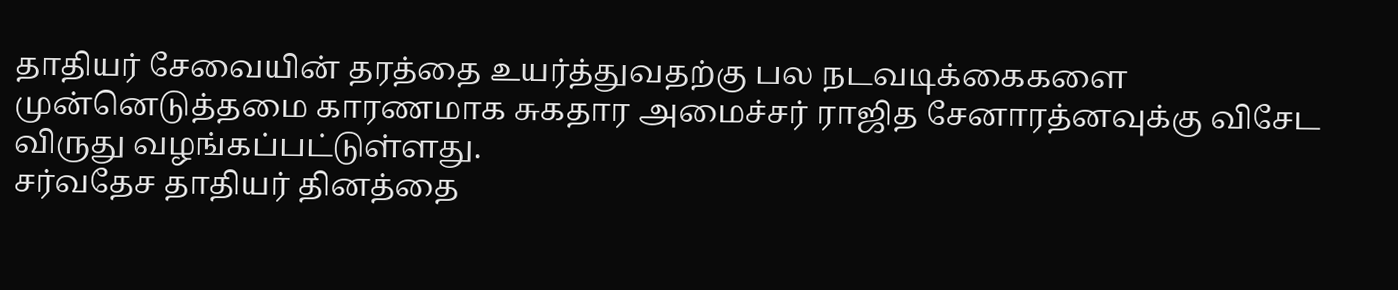தாதியர் சேவையின் தரத்தை உயர்த்துவதற்கு பல நடவடிக்கைகளை முன்னெடுத்தமை காரணமாக சுகதார அமைச்சர் ராஜித சேனாரத்னவுக்கு விசேட விருது வழங்கப்பட்டுள்ளது.
சர்வதேச தாதியர் தினத்தை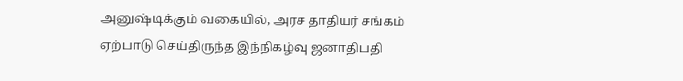அனுஷ்டிக்கும் வகையில், அரச தாதியர் சங்கம் ஏற்பாடு செய்திருந்த இந்நிகழ்வு ஜனாதிபதி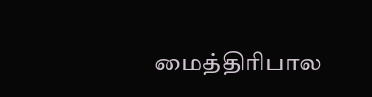மைத்திரிபால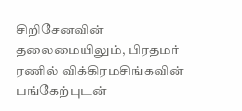சிறிசேனவின் தலைமையிலும், பிரதமர் ரணில் விக்கிரமசிங்கவின் பங்கேற்புடன்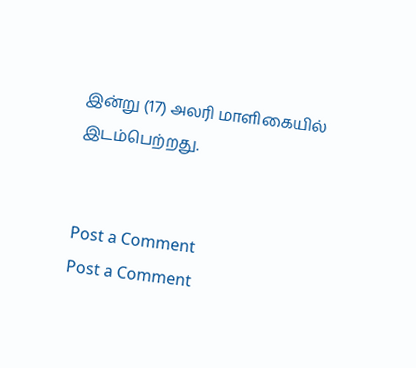இன்று (17) அலரி மாளிகையில் இடம்பெற்றது.


Post a Comment
Post a Comment